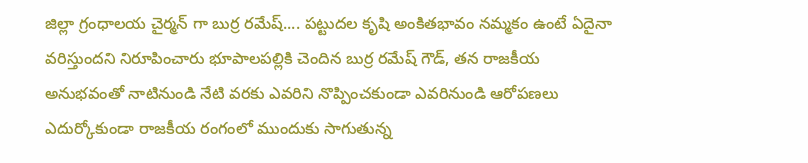జిల్లా గ్రంధాలయ చైర్మన్ గా బుర్ర రమేష్.... పట్టుదల కృషి అంకితభావం నమ్మకం ఉంటే ఏదైనా వరిస్తుందని నిరూపించారు భూపాలపల్లికి చెందిన బుర్ర రమేష్ గౌడ్, తన రాజకీయ అనుభవంతో నాటినుండి నేటి వరకు ఎవరిని నొప్పించకుండా ఎవరినుండి ఆరోపణలు ఎదుర్కోకుండా రాజకీయ రంగంలో ముందుకు సాగుతున్న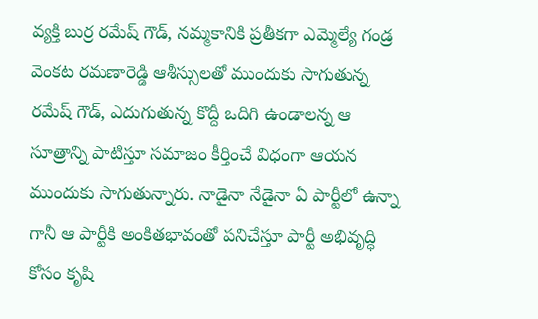వ్యక్తి బుర్ర రమేష్ గౌడ్, నమ్మకానికి ప్రతీకగా ఎమ్మెల్యే గండ్ర వెంకట రమణారెడ్డి ఆశీస్సులతో ముందుకు సాగుతున్న రమేష్ గౌడ్, ఎదుగుతున్న కొద్దీ ఒదిగి ఉండాలన్న ఆ సూత్రాన్ని పాటిస్తూ సమాజం కీర్తించే విధంగా ఆయన ముందుకు సాగుతున్నారు. నాడైనా నేడైనా ఏ పార్టీలో ఉన్నా గానీ ఆ పార్టీకి అంకితభావంతో పనిచేస్తూ పార్టీ అభివృద్ధి కోసం కృషి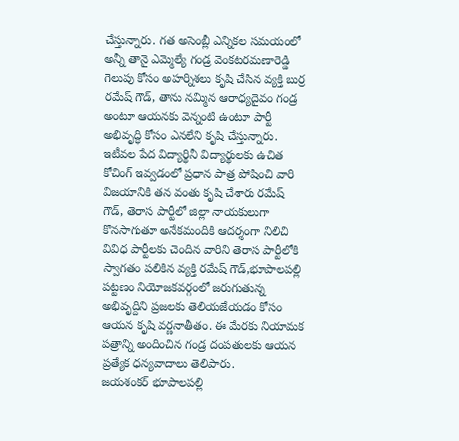చేస్తున్నారు. గత అసెంబ్లీ ఎన్నికల సమయంలో అన్నీ తానై ఎమ్మెల్యే గండ్ర వెంకటరమణారెడ్డి గెలుపు కోసం అహర్నిశలు కృషి చేసిన వ్యక్తి బుర్ర రమేష్ గౌడ్, తాను నమ్మిన ఆరాధ్యదైవం గండ్ర అంటూ ఆయనకు వెన్నంటి ఉంటూ పార్టీ అభివృద్ధి కోసం ఎనలేని కృషి చేస్తున్నారు. ఇటీవల పేద విద్యార్థినీ విద్యార్థులకు ఉచిత కోచింగ్ ఇవ్వడంలో ప్రధాన పాత్ర పోషించి వారి విజయానికి తన వంతు కృషి చేశారు రమేష్ గౌడ్, తెరాస పార్టీలో జిల్లా నాయకులుగా కొనసాగుతూ అనేకమందికి ఆదర్శంగా నిలిచి వివిధ పార్టీలకు చెందిన వారిని తెరాస పార్టీలోకి స్వాగతం పలికిన వ్యక్తి రమేష్ గౌడ్,భూపాలపల్లి పట్టణం నియోజకవర్గంలో జరుగుతున్న అభివృద్దిని ప్రజలకు తెలియజేయడం కోసం ఆయన కృషి వర్ణనాతీతం. ఈ మేరకు నియామక పత్రాన్ని అందించిన గండ్ర దంపతులకు ఆయన ప్రత్యేక ధన్యవాదాలు తెలిపారు.
జయశంకర్ భూపాలపల్లి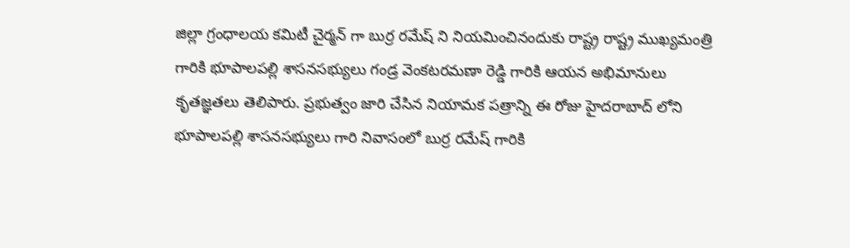జిల్లా గ్రంధాలయ కమిటీ చైర్మన్ గా బుర్ర రమేష్ ని నియమించినందుకు రాష్ట్ర రాష్ట్ర ముఖ్యమంత్రి గారికి భూపాలపల్లి శాసనసభ్యులు గండ్ర వెంకటరమణా రెడ్డి గారికి ఆయన అభిమానులు కృతజ్ఞతలు తెలిపారు. ప్రభుత్వం జారి చేసిన నియామక పత్రాన్ని ఈ రోజు హైదరాబాద్ లోని భూపాలపల్లి శాసనసభ్యులు గారి నివాసంలో బుర్ర రమేష్ గారికి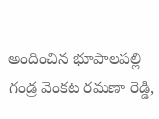అందించిన భూపాలపల్లి గండ్ర వెంకట రమణా రెడ్డి,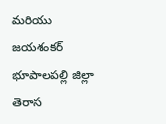మరియు జయశంకర్ భూపాలపల్లి జిల్లా తెరాస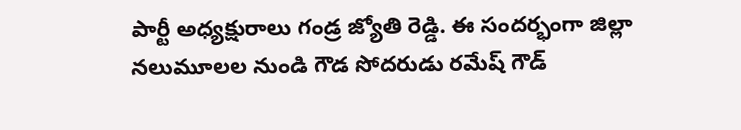పార్టీ అధ్యక్షురాలు గండ్ర జ్యోతి రెడ్డి. ఈ సందర్భంగా జిల్లా నలుమూలల నుండి గౌడ సోదరుడు రమేష్ గౌడ్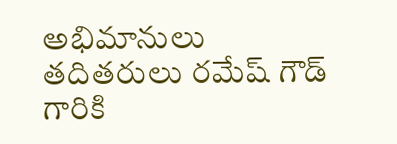అభిమానులు తదితరులు రమేష్ గౌడ్ గారికి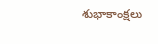శుభాకాంక్షలు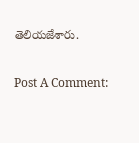తెలియజేశారు.

Post A Comment: